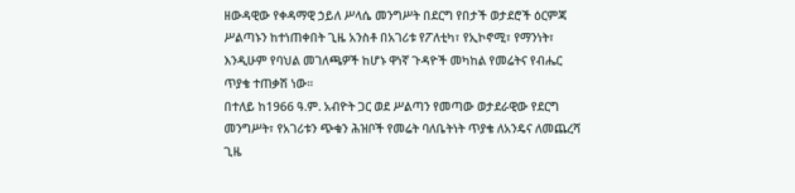ዘውዳዊው የቀዳማዊ ኃይለ ሥላሴ መንግሥት በደርግ የበታች ወታደሮች ዕርምጃ ሥልጣኑን ከተነጠቀበት ጊዜ አንስቶ በአገሪቱ የፖለቲካ፣ የኢኮኖሚ፣ የማንነት፣ እንዲሁም የባህል መገለጫዎች ከሆኑ ዋነኛ ጉዳዮች መካከል የመሬትና የብሔር ጥያቄ ተጠቃሽ ነው፡፡
በተለይ ከ1966 ዓ.ም. አብዮት ጋር ወደ ሥልጣን የመጣው ወታደራዊው የደርግ መንግሥት፣ የአገሪቱን ጭቁን ሕዝቦች የመሬት ባለቤትነት ጥያቄ ለአንዴና ለመጨረሻ ጊዜ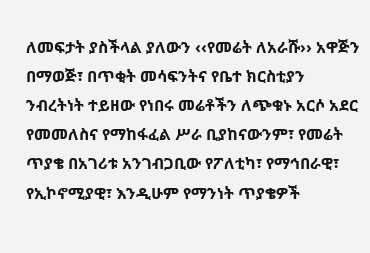ለመፍታት ያስችላል ያለውን ‹‹የመሬት ለአራሹ›› አዋጅን በማወጅ፣ በጥቂት መሳፍንትና የቤተ ክርስቲያን ንብረትነት ተይዘው የነበሩ መሬቶችን ለጭቁኑ አርሶ አደር የመመለስና የማከፋፈል ሥራ ቢያከናውንም፣ የመሬት ጥያቄ በአገሪቱ አንገብጋቢው የፖለቲካ፣ የማኅበራዊ፣ የኢኮኖሚያዊ፣ እንዲሁም የማንነት ጥያቄዎች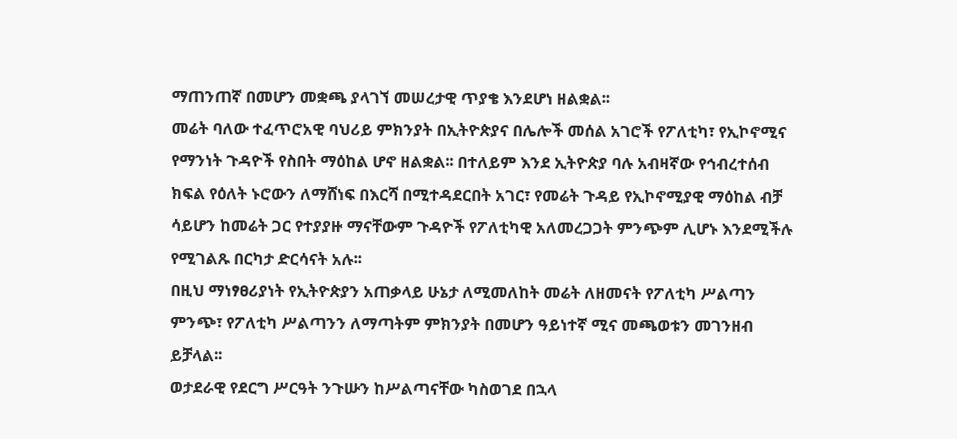ማጠንጠኛ በመሆን መቋጫ ያላገኘ መሠረታዊ ጥያቄ እንደሆነ ዘልቋል፡፡
መሬት ባለው ተፈጥሮአዊ ባህሪይ ምክንያት በኢትዮጵያና በሌሎች መሰል አገሮች የፖለቲካ፣ የኢኮኖሚና የማንነት ጉዳዮች የስበት ማዕከል ሆኖ ዘልቋል፡፡ በተለይም እንደ ኢትዮጵያ ባሉ አብዛኛው የኅብረተሰብ ክፍል የዕለት ኑሮውን ለማሸነፍ በእርሻ በሚተዳደርበት አገር፣ የመሬት ጉዳይ የኢኮኖሚያዊ ማዕከል ብቻ ሳይሆን ከመሬት ጋር የተያያዙ ማናቸውም ጉዳዮች የፖለቲካዊ አለመረጋጋት ምንጭም ሊሆኑ እንደሚችሉ የሚገልጹ በርካታ ድርሳናት አሉ፡፡
በዚህ ማነፃፀሪያነት የኢትዮጵያን አጠቃላይ ሁኔታ ለሚመለከት መሬት ለዘመናት የፖለቲካ ሥልጣን ምንጭ፣ የፖለቲካ ሥልጣንን ለማጣትም ምክንያት በመሆን ዓይነተኛ ሚና መጫወቱን መገንዘብ ይቻላል፡፡
ወታደራዊ የደርግ ሥርዓት ንጉሡን ከሥልጣናቸው ካስወገደ በኋላ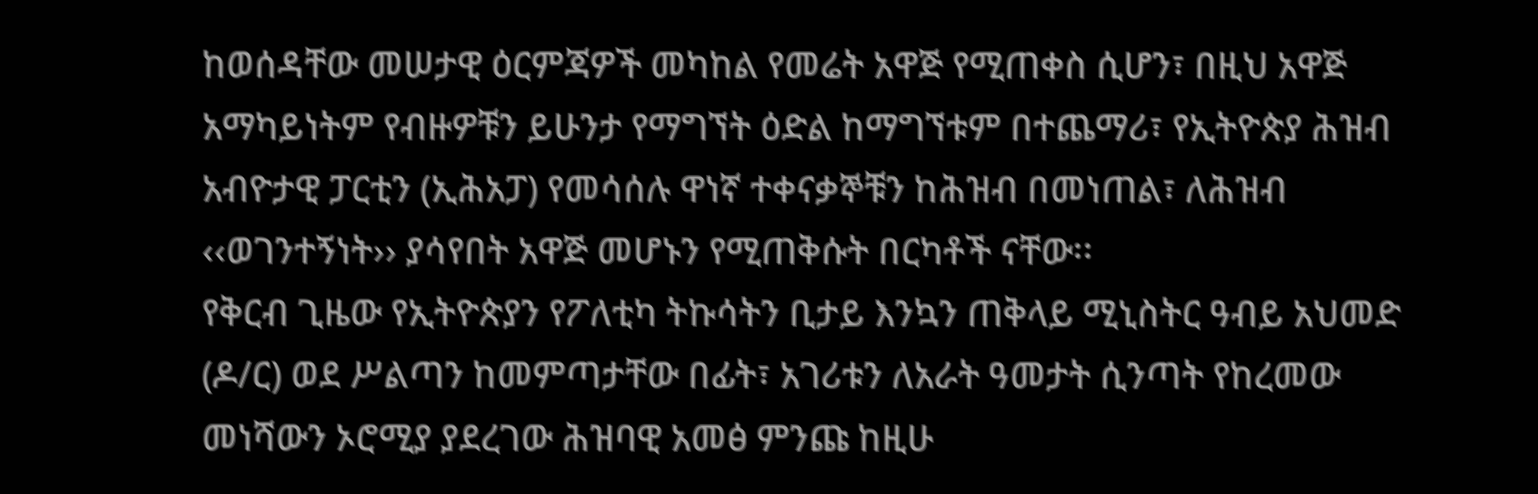ከወሰዳቸው መሠታዊ ዕርምጃዎች መካከል የመሬት አዋጅ የሚጠቀስ ሲሆን፣ በዚህ አዋጅ አማካይነትም የብዙዎቹን ይሁንታ የማግኘት ዕድል ከማግኘቱም በተጨማሪ፣ የኢትዮጵያ ሕዝብ አብዮታዊ ፓርቲን (ኢሕአፓ) የመሳሰሉ ዋነኛ ተቀናቃኞቹን ከሕዝብ በመነጠል፣ ለሕዝብ ‹‹ወገንተኝነት›› ያሳየበት አዋጅ መሆኑን የሚጠቅሱት በርካቶች ናቸው፡፡
የቅርብ ጊዜው የኢትዮጵያን የፖለቲካ ትኩሳትን ቢታይ እንኳን ጠቅላይ ሚኒስትር ዓብይ አህመድ (ዶ/ር) ወደ ሥልጣን ከመምጣታቸው በፊት፣ አገሪቱን ለአራት ዓመታት ሲንጣት የከረመው መነሻውን ኦሮሚያ ያደረገው ሕዝባዊ አመፅ ምንጩ ከዚሁ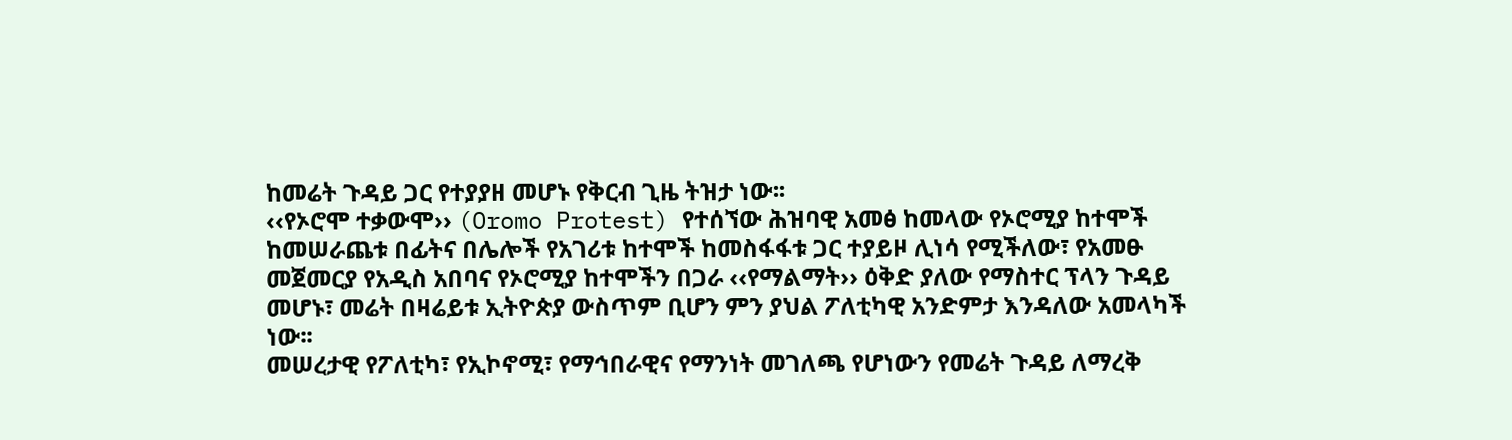ከመሬት ጉዳይ ጋር የተያያዘ መሆኑ የቅርብ ጊዜ ትዝታ ነው፡፡
‹‹የኦሮሞ ተቃውሞ›› (Oromo Protest) የተሰኘው ሕዝባዊ አመፅ ከመላው የኦሮሚያ ከተሞች ከመሠራጨቱ በፊትና በሌሎች የአገሪቱ ከተሞች ከመስፋፋቱ ጋር ተያይዞ ሊነሳ የሚችለው፣ የአመፁ መጀመርያ የአዲስ አበባና የኦሮሚያ ከተሞችን በጋራ ‹‹የማልማት›› ዕቅድ ያለው የማስተር ፕላን ጉዳይ መሆኑ፣ መሬት በዛሬይቱ ኢትዮጵያ ውስጥም ቢሆን ምን ያህል ፖለቲካዊ አንድምታ እንዳለው አመላካች ነው፡፡
መሠረታዊ የፖለቲካ፣ የኢኮኖሚ፣ የማኅበራዊና የማንነት መገለጫ የሆነውን የመሬት ጉዳይ ለማረቅ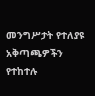መንግሥታት የተለያዩ አቅጣጫዎችን የተከተሉ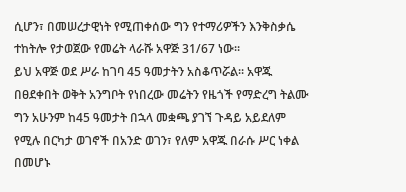ሲሆን፣ በመሠረታዊነት የሚጠቀሰው ግን የተማሪዎችን እንቅስቃሴ ተከትሎ የታወጀው የመሬት ላራሹ አዋጅ 31/67 ነው፡፡
ይህ አዋጅ ወደ ሥራ ከገባ 45 ዓመታትን አስቆጥሯል፡፡ አዋጁ በፀደቀበት ወቅት አንግቦት የነበረው መሬትን የዜጎች የማድረግ ትልሙ ግን አሁንም ከ45 ዓመታት በኋላ መቋጫ ያገኘ ጉዳይ አይደለም የሚሉ በርካታ ወገኖች በአንድ ወገን፣ የለም አዋጁ በራሱ ሥር ነቀል በመሆኑ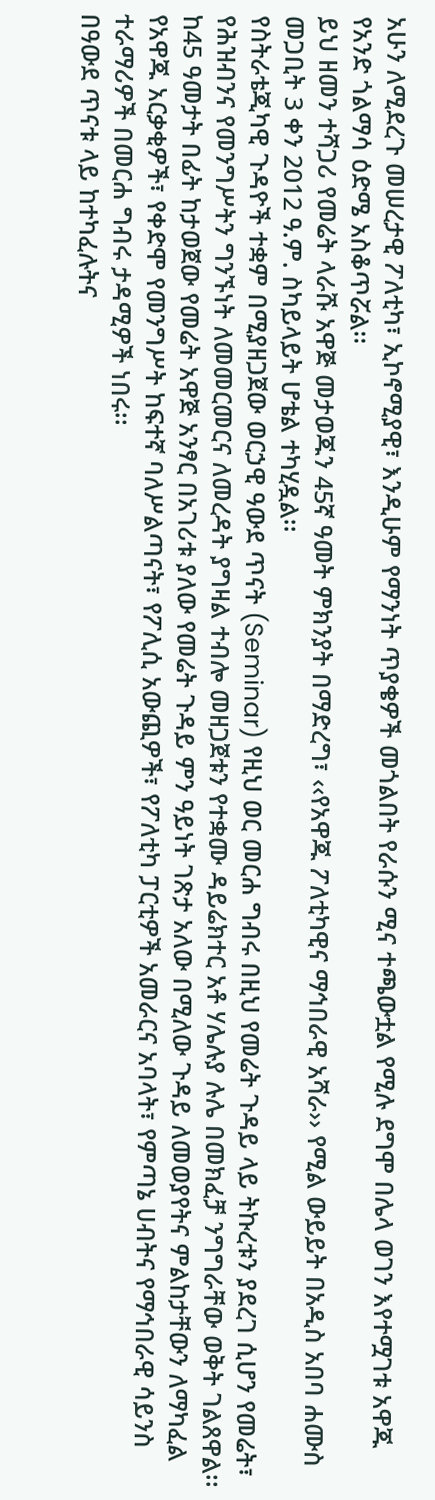አሁን ለሚደረጉ መሠረታዊ ፖለቲካ፣ ኢኮኖሚያዊ፣ እንዲሁም የማንነት ጥያቄዎች መጎልበት የራሱን ሚና ተጫውቷል የሚሉ ደግሞ በሌላ ወገን እየተሟገቱ አዋጁ የአንድ ጎልማሳ ዕድሜ አስቆጥሯል፡፡
ይህ ዘመን ተሻጋሪ የመሬት ላራሹ አዋጅ መታወጁን 45ኛ ዓመት ምክንያት በማድረግ፣ ‹‹የአዋጁ ፖለቲካዊና ማኅበራዊ አሻራ›› የሚል ውይይት በአዲስ አበባ ሐሙስ መጋቢት 3 ቀን 2012 ዓ.ም. ስካይላይት ሆቴል ተካሂዷል፡፡
የስትራቴጂካዊ ጉዳዮች ተቋም በሚያዘጋጀው ወርኃዊ ዓውደ ጥናት (Seminar) የዚህ ወር መርሐ ግብሩ በዚህ የመሬት ጉዳይ ላይ ትኩረቱን ያደረገ ሲሆን የመሬት፣ የሕዝብንና የመንግሥትን ግንኙነት ለመመርመርና ለመረዳት ያግዛል ተብሎ መዘጋጀቱን የተቋሙ ዳይሬክተር አቶ ሃሌሉያ ሉሌ በመክፈቻ ንግግራቸው ወቅት ገልጸዋል፡፡
ከ45 ዓመታት በፊት ከታወጀው የመሬት አዋጅ አንፃር በአገሪቱ ያለው የመሬት ጉዳይ ምን ዓይነት ገጽታ አለው በሚለው ጉዳይ ለመወያየትና ምልከታቸውን ለማካፈል የአዋጁ አርቃቂዎች፣ የቀድሞ የመንግሥት ከፍተኛ ባለሥልጣናት፣ የፖሊሲ አውጪዎች፣ የፖለቲካ ፓርቲዎች አመራርና አባላት፣ የምጣኔ ሀብትና የማኅበራዊ ሳይንስ ተራማሪዎች በመርሐ ግብሩ ታዳሚዎች ነበሩ፡፡
በዓውደ ጥናቱ ላይ ከተካፈሉትና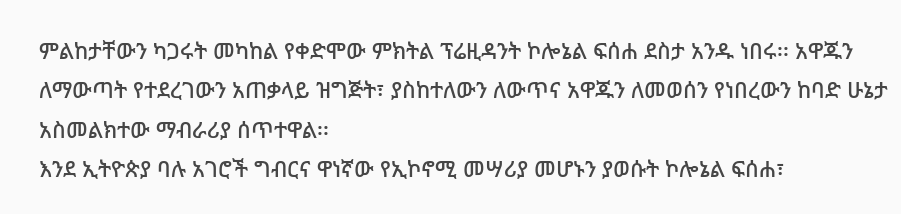ምልከታቸውን ካጋሩት መካከል የቀድሞው ምክትል ፕሬዚዳንት ኮሎኔል ፍሰሐ ደስታ አንዱ ነበሩ፡፡ አዋጁን ለማውጣት የተደረገውን አጠቃላይ ዝግጅት፣ ያስከተለውን ለውጥና አዋጁን ለመወሰን የነበረውን ከባድ ሁኔታ አስመልክተው ማብራሪያ ሰጥተዋል፡፡
እንደ ኢትዮጵያ ባሉ አገሮች ግብርና ዋነኛው የኢኮኖሚ መሣሪያ መሆኑን ያወሱት ኮሎኔል ፍሰሐ፣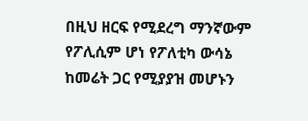በዚህ ዘርፍ የሚደረግ ማንኛውም የፖሊሲም ሆነ የፖለቲካ ውሳኔ ከመሬት ጋር የሚያያዝ መሆኑን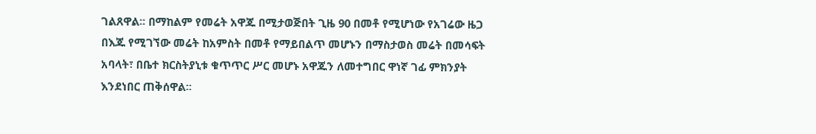ገልጸዋል፡፡ በማከልም የመሬት አዋጁ በሚታወጅበት ጊዜ 90 በመቶ የሚሆነው የአገሬው ዜጋ በእጁ የሚገኘው መሬት ከአምስት በመቶ የማይበልጥ መሆኑን በማስታወስ መሬት በመሳፍት አባላት፣ በቤተ ክርስትያኒቱ ቁጥጥር ሥር መሆኑ አዋጁን ለመተግበር ዋነኛ ገፊ ምክንያት እንደነበር ጠቅሰዋል፡፡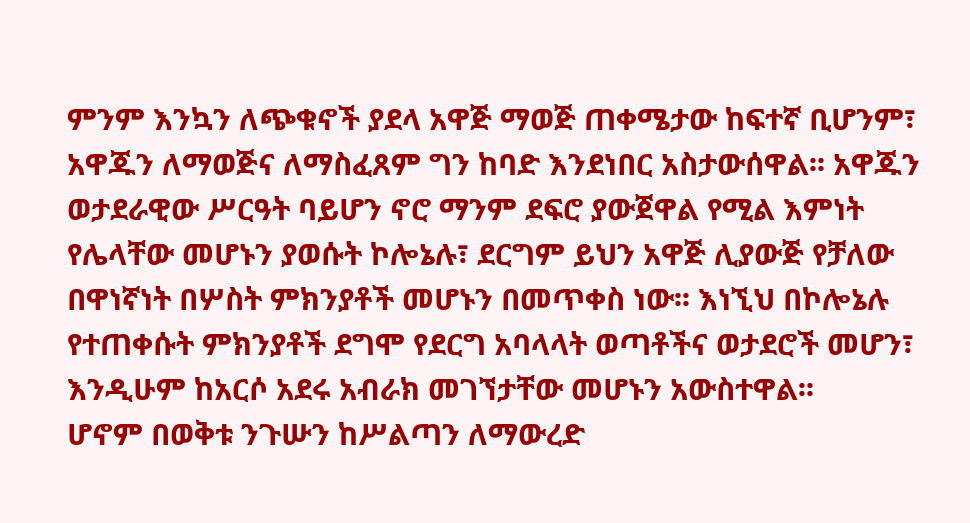ምንም እንኳን ለጭቁኖች ያደላ አዋጅ ማወጅ ጠቀሜታው ከፍተኛ ቢሆንም፣ አዋጁን ለማወጅና ለማስፈጸም ግን ከባድ እንደነበር አስታውሰዋል፡፡ አዋጁን ወታደራዊው ሥርዓት ባይሆን ኖሮ ማንም ደፍሮ ያውጀዋል የሚል እምነት የሌላቸው መሆኑን ያወሱት ኮሎኔሉ፣ ደርግም ይህን አዋጅ ሊያውጅ የቻለው በዋነኛነት በሦስት ምክንያቶች መሆኑን በመጥቀስ ነው፡፡ እነኚህ በኮሎኔሉ የተጠቀሱት ምክንያቶች ደግሞ የደርግ አባላላት ወጣቶችና ወታደሮች መሆን፣ እንዲሁም ከአርሶ አደሩ አብራክ መገኘታቸው መሆኑን አውስተዋል፡፡
ሆኖም በወቅቱ ንጉሡን ከሥልጣን ለማውረድ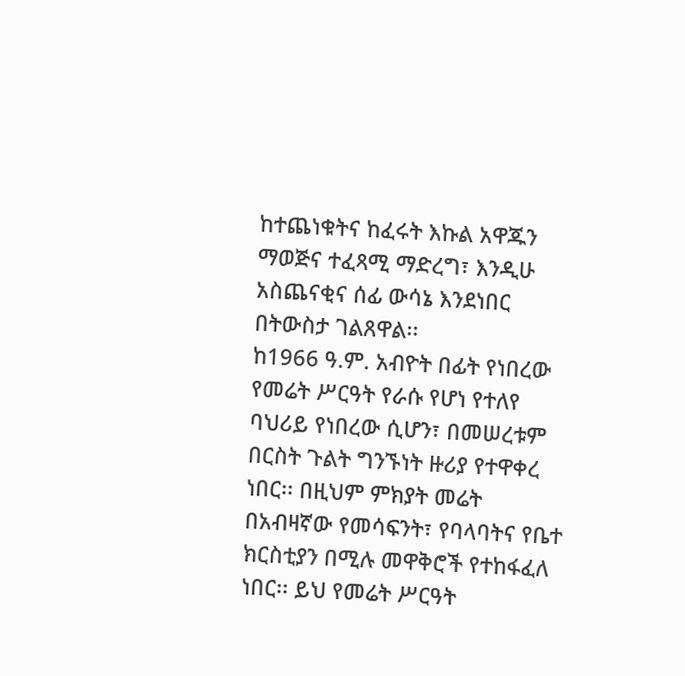ከተጨነቁትና ከፈሩት እኩል አዋጁን ማወጅና ተፈጻሚ ማድረግ፣ እንዲሁ አስጨናቂና ሰፊ ውሳኔ እንደነበር በትውስታ ገልጸዋል፡፡
ከ1966 ዓ.ም. አብዮት በፊት የነበረው የመሬት ሥርዓት የራሱ የሆነ የተለየ ባህሪይ የነበረው ሲሆን፣ በመሠረቱም በርስት ጉልት ግንኙነት ዙሪያ የተዋቀረ ነበር፡፡ በዚህም ምክያት መሬት በአብዛኛው የመሳፍንት፣ የባላባትና የቤተ ክርስቲያን በሚሉ መዋቅሮች የተከፋፈለ ነበር፡፡ ይህ የመሬት ሥርዓት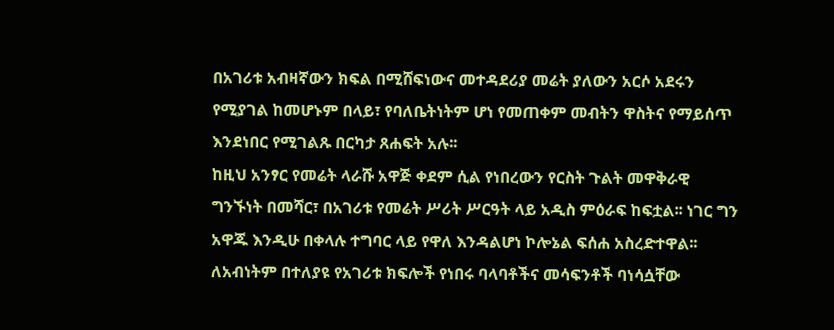በአገሪቱ አብዛኛውን ክፍል በሚሸፍነውና መተዳደሪያ መሬት ያለውን አርሶ አደሩን የሚያገል ከመሆኑም በላይ፣ የባለቤትነትም ሆነ የመጠቀም መብትን ዋስትና የማይሰጥ እንደነበር የሚገልጹ በርካታ ጸሐፍት አሉ፡፡
ከዚህ አንፃር የመሬት ላራሹ አዋጅ ቀደም ሲል የነበረውን የርስት ጉልት መዋቅራዊ ግንኙነት በመሻር፣ በአገሪቱ የመሬት ሥሪት ሥርዓት ላይ አዲስ ምዕራፍ ከፍቷል፡፡ ነገር ግን አዋጁ እንዲሁ በቀላሉ ተግባር ላይ የዋለ እንዳልሆነ ኮሎኔል ፍሰሐ አስረድተዋል፡፡
ለአብነትም በተለያዩ የአገሪቱ ክፍሎች የነበሩ ባላባቶችና መሳፍንቶች ባነሳሷቸው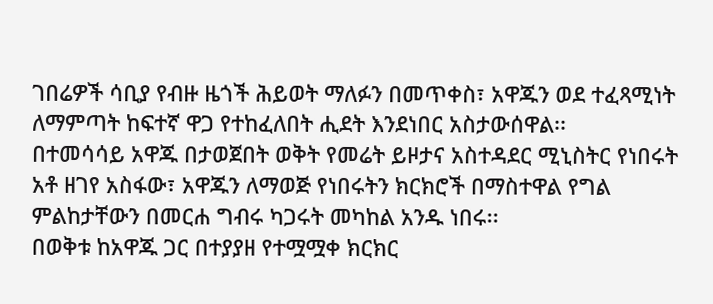ገበሬዎች ሳቢያ የብዙ ዜጎች ሕይወት ማለፉን በመጥቀስ፣ አዋጁን ወደ ተፈጻሚነት ለማምጣት ከፍተኛ ዋጋ የተከፈለበት ሒደት እንደነበር አስታውሰዋል፡፡
በተመሳሳይ አዋጁ በታወጀበት ወቅት የመሬት ይዞታና አስተዳደር ሚኒስትር የነበሩት አቶ ዘገየ አስፋው፣ አዋጁን ለማወጅ የነበሩትን ክርክሮች በማስተዋል የግል ምልከታቸውን በመርሐ ግብሩ ካጋሩት መካከል አንዱ ነበሩ፡፡
በወቅቱ ከአዋጁ ጋር በተያያዘ የተሟሟቀ ክርክር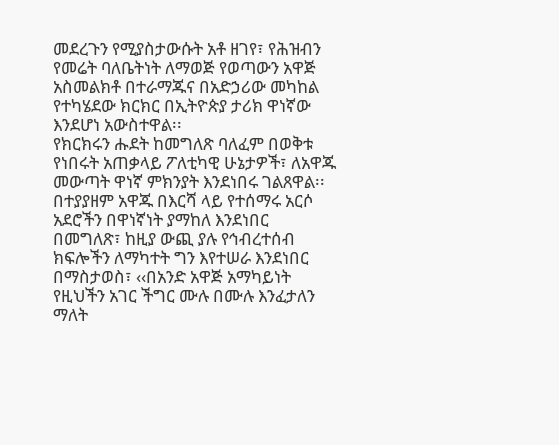መደረጉን የሚያስታውሱት አቶ ዘገየ፣ የሕዝብን የመሬት ባለቤትነት ለማወጅ የወጣውን አዋጅ አስመልክቶ በተራማጁና በአድኃሪው መካከል የተካሄደው ክርክር በኢትዮጵያ ታሪክ ዋነኛው እንደሆነ አውስተዋል፡፡
የክርክሩን ሑደት ከመግለጽ ባለፈም በወቅቱ የነበሩት አጠቃላይ ፖለቲካዊ ሁኔታዎች፣ ለአዋጁ መውጣት ዋነኛ ምክንያት እንደነበሩ ገልጸዋል፡፡
በተያያዘም አዋጁ በእርሻ ላይ የተሰማሩ አርሶ አደሮችን በዋነኛነት ያማከለ እንደነበር በመግለጽ፣ ከዚያ ውጪ ያሉ የኅብረተሰብ ክፍሎችን ለማካተት ግን እየተሠራ እንደነበር በማስታወስ፣ ‹‹በአንድ አዋጅ አማካይነት የዚህችን አገር ችግር ሙሉ በሙሉ እንፈታለን ማለት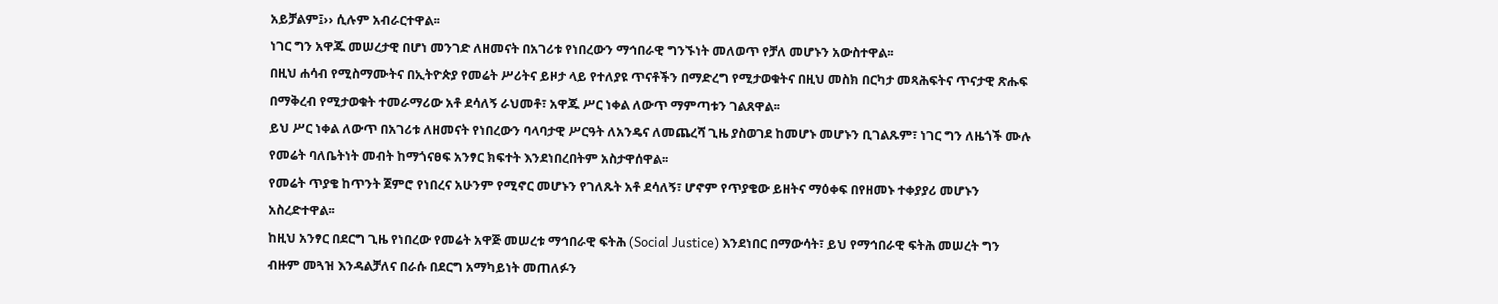አይቻልም፤›› ሲሉም አብራርተዋል፡፡
ነገር ግን አዋጁ መሠረታዊ በሆነ መንገድ ለዘመናት በአገሪቱ የነበረውን ማኅበራዊ ግንኙነት መለወጥ የቻለ መሆኑን አውስተዋል፡፡
በዚህ ሐሳብ የሚስማሙትና በኢትዮጵያ የመሬት ሥሪትና ይዞታ ላይ የተለያዩ ጥናቶችን በማድረግ የሚታወቁትና በዚህ መስክ በርካታ መጻሕፍትና ጥናታዊ ጽሑፍ በማቅረብ የሚታወቁት ተመራማሪው አቶ ደሳለኝ ራህመቶ፣ አዋጁ ሥር ነቀል ለውጥ ማምጣቱን ገልጸዋል፡፡
ይህ ሥር ነቀል ለውጥ በአገሪቱ ለዘመናት የነበረውን ባላባታዊ ሥርዓት ለአንዴና ለመጨረሻ ጊዜ ያስወገደ ከመሆኑ መሆኑን ቢገልጹም፣ ነገር ግን ለዜጎች ሙሉ የመሬት ባለቤትነት መብት ከማጎናፀፍ አንፃር ክፍተት እንደነበረበትም አስታዋሰዋል፡፡
የመሬት ጥያቄ ከጥንት ጀምሮ የነበረና አሁንም የሚኖር መሆኑን የገለጹት አቶ ደሳለኝ፣ ሆኖም የጥያቄው ይዘትና ማዕቀፍ በየዘመኑ ተቀያያሪ መሆኑን አስረድተዋል፡፡
ከዚህ አንፃር በደርግ ጊዜ የነበረው የመሬት አዋጅ መሠረቱ ማኅበራዊ ፍትሕ (Social Justice) እንደነበር በማውሳት፣ ይህ የማኅበራዊ ፍትሕ መሠረት ግን ብዙም መጓዝ እንዳልቻለና በራሱ በደርግ አማካይነት መጠለፉን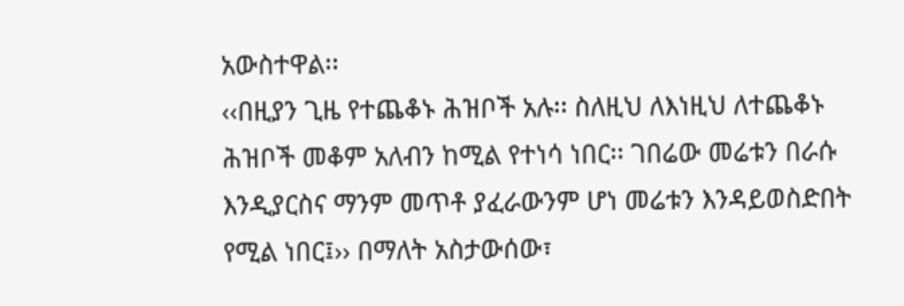አውስተዋል፡፡
‹‹በዚያን ጊዜ የተጨቆኑ ሕዝቦች አሉ፡፡ ስለዚህ ለእነዚህ ለተጨቆኑ ሕዝቦች መቆም አለብን ከሚል የተነሳ ነበር፡፡ ገበሬው መሬቱን በራሱ እንዲያርስና ማንም መጥቶ ያፈራውንም ሆነ መሬቱን እንዳይወስድበት የሚል ነበር፤›› በማለት አስታውሰው፣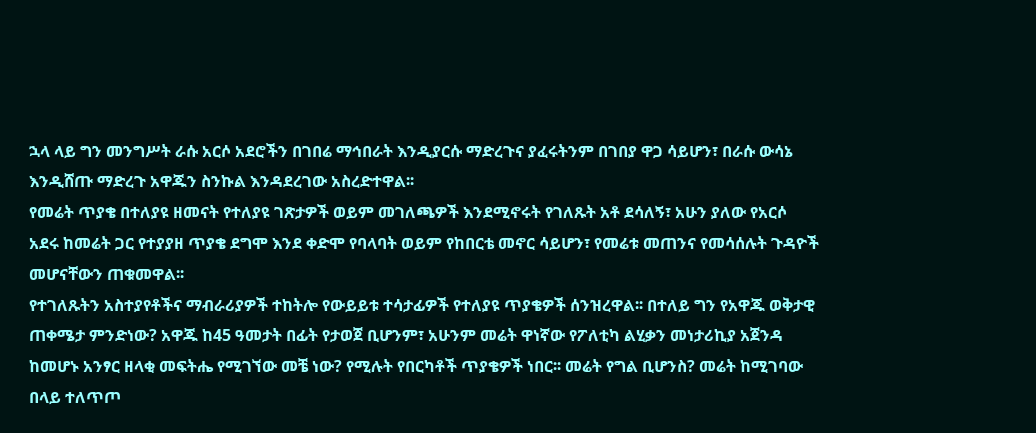ኋላ ላይ ግን መንግሥት ራሱ አርሶ አደሮችን በገበሬ ማኅበራት እንዲያርሱ ማድረጉና ያፈሩትንም በገበያ ዋጋ ሳይሆን፣ በራሱ ውሳኔ እንዲሸጡ ማድረጉ አዋጁን ስንኩል እንዳደረገው አስረድተዋል፡፡
የመሬት ጥያቄ በተለያዩ ዘመናት የተለያዩ ገጽታዎች ወይም መገለጫዎች እንደሚኖሩት የገለጹት አቶ ደሳለኝ፣ አሁን ያለው የአርሶ አደሩ ከመሬት ጋር የተያያዘ ጥያቄ ደግሞ እንደ ቀድሞ የባላባት ወይም የከበርቴ መኖር ሳይሆን፣ የመሬቱ መጠንና የመሳሰሉት ጉዳዮች መሆናቸውን ጠቁመዋል፡፡
የተገለጹትን አስተያየቶችና ማብራሪያዎች ተከትሎ የውይይቱ ተሳታፊዎች የተለያዩ ጥያቄዎች ሰንዝረዋል፡፡ በተለይ ግን የአዋጁ ወቅታዊ ጠቀሜታ ምንድነው? አዋጁ ከ45 ዓመታት በፊት የታወጀ ቢሆንም፣ አሁንም መሬት ዋነኛው የፖለቲካ ልሂቃን መነታሪኪያ አጀንዳ ከመሆኑ አንፃር ዘላቂ መፍትሔ የሚገኘው መቼ ነው? የሚሉት የበርካቶች ጥያቄዎች ነበር፡፡ መሬት የግል ቢሆንስ? መሬት ከሚገባው በላይ ተለጥጦ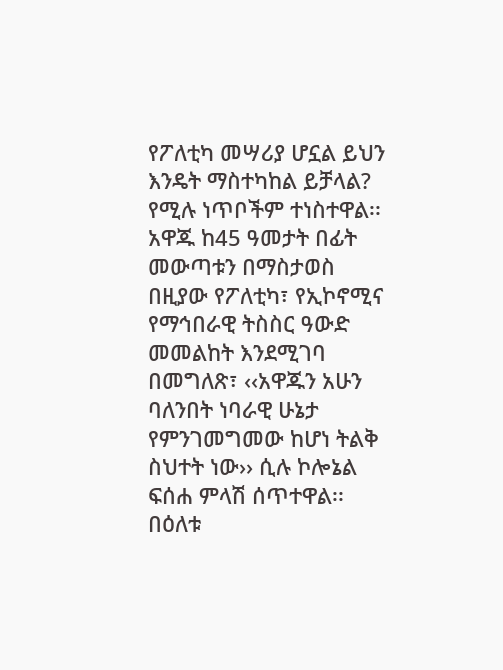የፖለቲካ መሣሪያ ሆኗል ይህን እንዴት ማስተካከል ይቻላል? የሚሉ ነጥቦችም ተነስተዋል፡፡
አዋጁ ከ45 ዓመታት በፊት መውጣቱን በማስታወስ በዚያው የፖለቲካ፣ የኢኮኖሚና የማኅበራዊ ትስስር ዓውድ መመልከት እንደሚገባ በመግለጽ፣ ‹‹አዋጁን አሁን ባለንበት ነባራዊ ሁኔታ የምንገመግመው ከሆነ ትልቅ ስህተት ነው›› ሲሉ ኮሎኔል ፍሰሐ ምላሽ ሰጥተዋል፡፡
በዕለቱ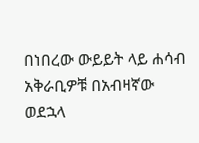በነበረው ውይይት ላይ ሐሳብ አቅራቢዎቹ በአብዛኛው ወደኋላ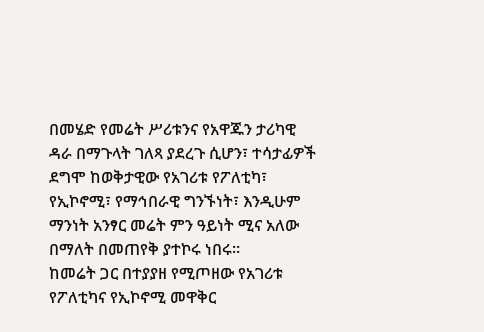በመሄድ የመሬት ሥሪቱንና የአዋጁን ታሪካዊ ዳራ በማጉላት ገለጻ ያደረጉ ሲሆን፣ ተሳታፊዎች ደግሞ ከወቅታዊው የአገሪቱ የፖለቲካ፣ የኢኮኖሚ፣ የማኅበራዊ ግንኙነት፣ እንዲሁም ማንነት አንፃር መሬት ምን ዓይነት ሚና አለው በማለት በመጠየቅ ያተኮሩ ነበሩ፡፡
ከመሬት ጋር በተያያዘ የሚጦዘው የአገሪቱ የፖለቲካና የኢኮኖሚ መዋቅር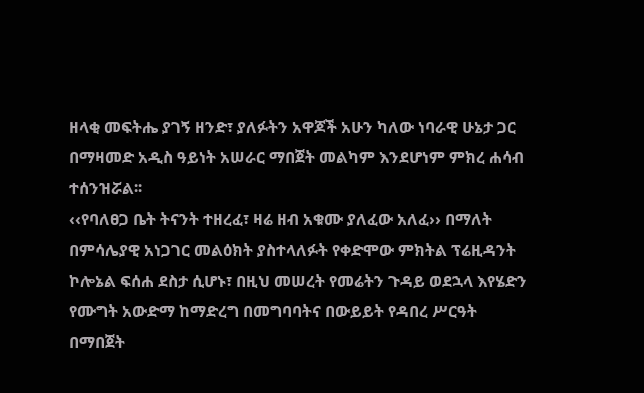ዘላቂ መፍትሔ ያገኝ ዘንድ፣ ያለፉትን አዋጆች አሁን ካለው ነባራዊ ሁኔታ ጋር በማዛመድ አዲስ ዓይነት አሠራር ማበጀት መልካም እንደሆነም ምክረ ሐሳብ ተሰንዝሯል፡፡
‹‹የባለፀጋ ቤት ትናንት ተዘረፈ፣ ዛሬ ዘብ አቁሙ ያለፈው አለፈ›› በማለት በምሳሌያዊ አነጋገር መልዕክት ያስተላለፉት የቀድሞው ምክትል ፕሬዚዳንት ኮሎኔል ፍሰሐ ደስታ ሲሆኑ፣ በዚህ መሠረት የመሬትን ጉዳይ ወደኋላ እየሄድን የሙግት አውድማ ከማድረግ በመግባባትና በውይይት የዳበረ ሥርዓት በማበጀት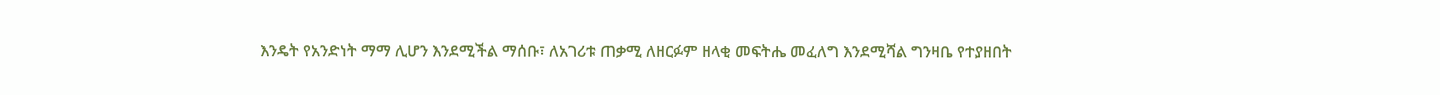እንዴት የአንድነት ማማ ሊሆን እንደሚችል ማሰቡ፣ ለአገሪቱ ጠቃሚ ለዘርፉም ዘላቂ መፍትሔ መፈለግ እንደሚሻል ግንዛቤ የተያዘበት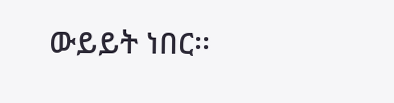ውይይት ነበር፡፡